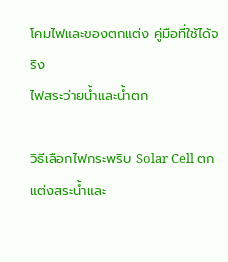โคมไฟและของตกแต่ง คู่มือที่ใช้ได้จริง
ไฟสระว่ายน้ำและน้ำตก

วิธีเลือกไฟกระพริบ Solar Cell ตกแต่งสระน้ำและ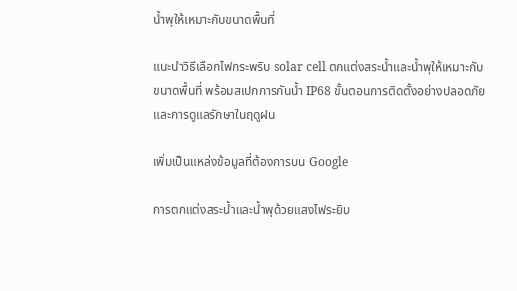น้ำพุให้เหมาะกับขนาดพื้นที่

แนะนำวิธีเลือกไฟกระพริบ solar cell ตกแต่งสระน้ำและน้ำพุให้เหมาะกับขนาดพื้นที่ พร้อมสเปกการกันน้ำ IP68 ขั้นตอนการติดตั้งอย่างปลอดภัย และการดูแลรักษาในฤดูฝน

เพิ่มเป็นแหล่งข้อมูลที่ต้องการบน Google

การตกแต่งสระน้ำและน้ำพุด้วยแสงไฟระยิบ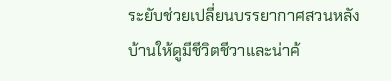ระยับช่วยเปลี่ยนบรรยากาศสวนหลังบ้านให้ดูมีชีวิตชีวาและน่าค้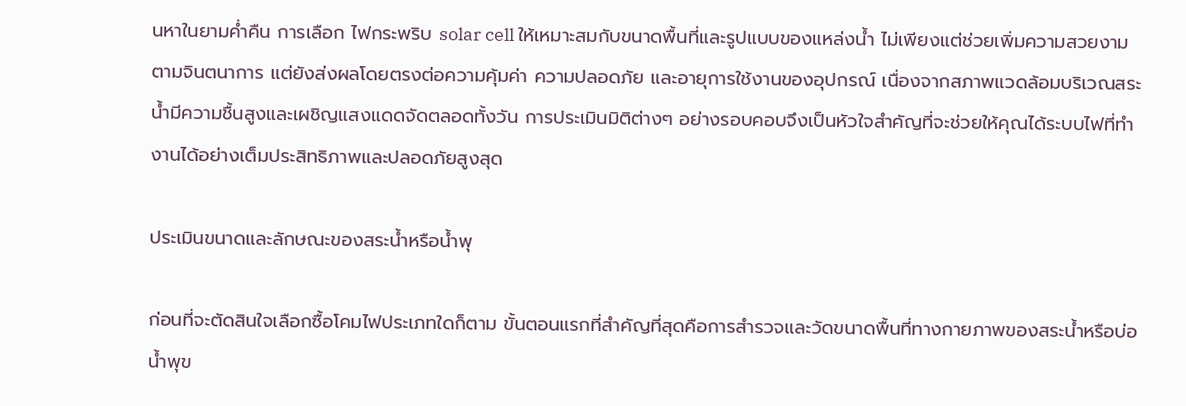นหาในยามค่ำคืน การเลือก ไฟกระพริบ solar cell ให้เหมาะสมกับขนาดพื้นที่และรูปแบบของแหล่งน้ำ ไม่เพียงแต่ช่วยเพิ่มความสวยงามตามจินตนาการ แต่ยังส่งผลโดยตรงต่อความคุ้มค่า ความปลอดภัย และอายุการใช้งานของอุปกรณ์ เนื่องจากสภาพแวดล้อมบริเวณสระน้ำมีความชื้นสูงและเผชิญแสงแดดจัดตลอดทั้งวัน การประเมินมิติต่างๆ อย่างรอบคอบจึงเป็นหัวใจสำคัญที่จะช่วยให้คุณได้ระบบไฟที่ทำงานได้อย่างเต็มประสิทธิภาพและปลอดภัยสูงสุด

ประเมินขนาดและลักษณะของสระน้ำหรือน้ำพุ

ก่อนที่จะตัดสินใจเลือกซื้อโคมไฟประเภทใดก็ตาม ขั้นตอนแรกที่สำคัญที่สุดคือการสำรวจและวัดขนาดพื้นที่ทางกายภาพของสระน้ำหรือบ่อน้ำพุข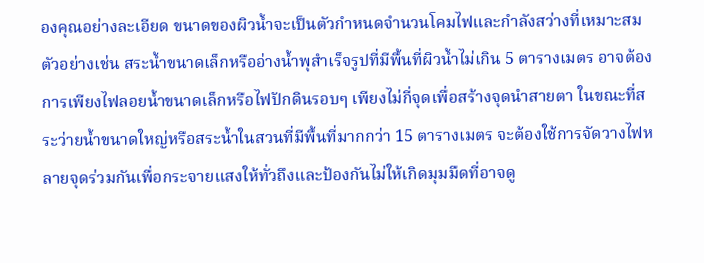องคุณอย่างละเอียด ขนาดของผิวน้ำจะเป็นตัวกำหนดจำนวนโคมไฟและกำลังสว่างที่เหมาะสม ตัวอย่างเช่น สระน้ำขนาดเล็กหรืออ่างน้ำพุสำเร็จรูปที่มีพื้นที่ผิวน้ำไม่เกิน 5 ตารางเมตร อาจต้องการเพียงไฟลอยน้ำขนาดเล็กหรือไฟปักดินรอบๆ เพียงไม่กี่จุดเพื่อสร้างจุดนำสายตา ในขณะที่สระว่ายน้ำขนาดใหญ่หรือสระน้ำในสวนที่มีพื้นที่มากกว่า 15 ตารางเมตร จะต้องใช้การจัดวางไฟหลายจุดร่วมกันเพื่อกระจายแสงให้ทั่วถึงและป้องกันไม่ให้เกิดมุมมืดที่อาจดู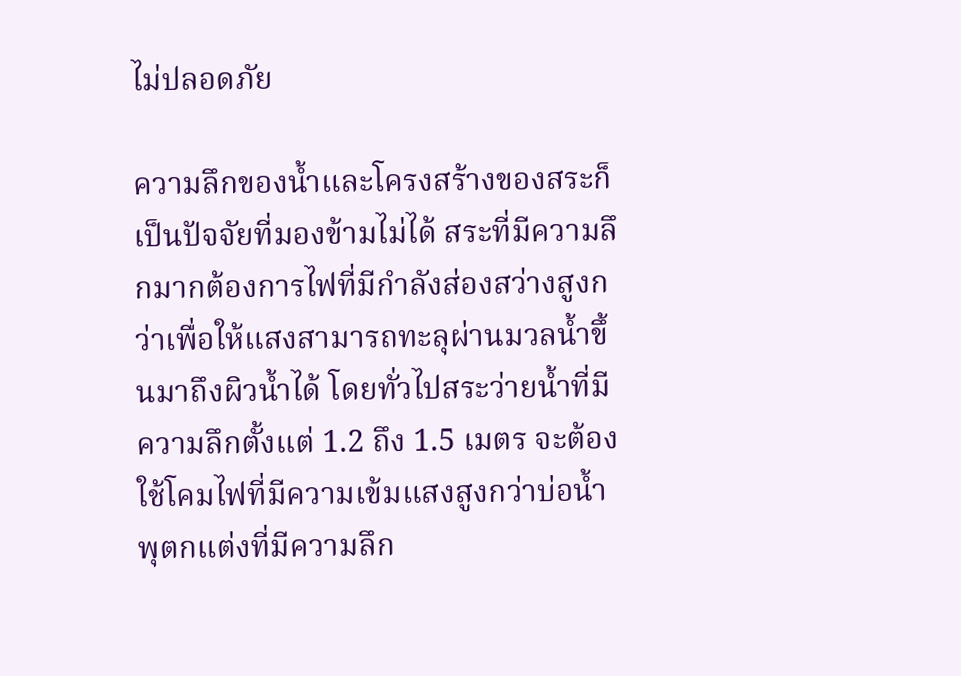ไม่ปลอดภัย

ความลึกของน้ำและโครงสร้างของสระก็เป็นปัจจัยที่มองข้ามไม่ได้ สระที่มีความลึกมากต้องการไฟที่มีกำลังส่องสว่างสูงกว่าเพื่อให้แสงสามารถทะลุผ่านมวลน้ำขึ้นมาถึงผิวน้ำได้ โดยทั่วไปสระว่ายน้ำที่มีความลึกตั้งแต่ 1.2 ถึง 1.5 เมตร จะต้องใช้โคมไฟที่มีความเข้มแสงสูงกว่าบ่อน้ำพุตกแต่งที่มีความลึก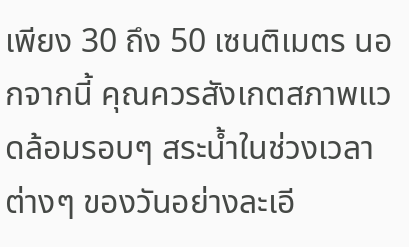เพียง 30 ถึง 50 เซนติเมตร นอกจากนี้ คุณควรสังเกตสภาพแวดล้อมรอบๆ สระน้ำในช่วงเวลาต่างๆ ของวันอย่างละเอี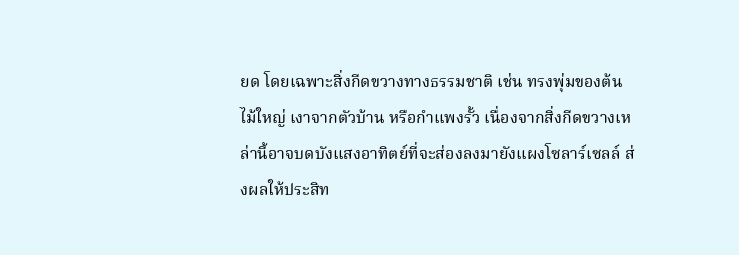ยด โดยเฉพาะสิ่งกีดขวางทางธรรมชาติ เช่น ทรงพุ่มของต้นไม้ใหญ่ เงาจากตัวบ้าน หรือกำแพงรั้ว เนื่องจากสิ่งกีดขวางเหล่านี้อาจบดบังแสงอาทิตย์ที่จะส่องลงมายังแผงโซลาร์เซลล์ ส่งผลให้ประสิท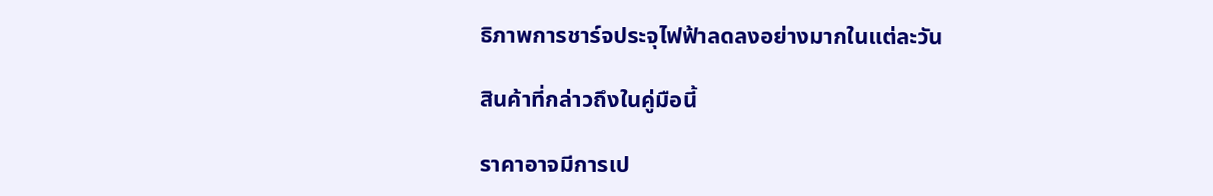ธิภาพการชาร์จประจุไฟฟ้าลดลงอย่างมากในแต่ละวัน

สินค้าที่กล่าวถึงในคู่มือนี้

ราคาอาจมีการเป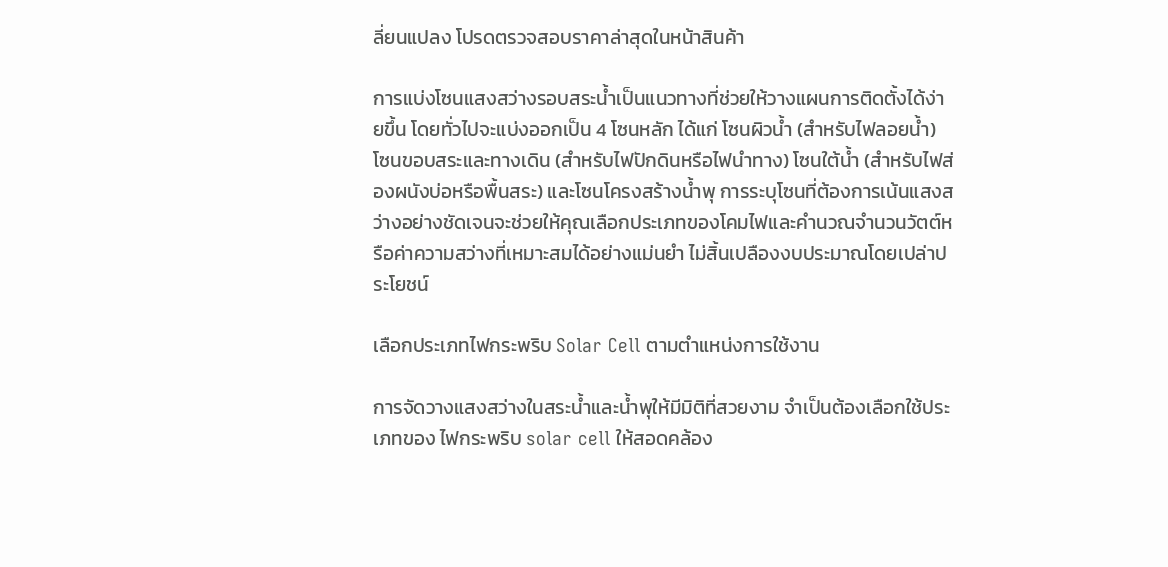ลี่ยนแปลง โปรดตรวจสอบราคาล่าสุดในหน้าสินค้า

การแบ่งโซนแสงสว่างรอบสระน้ำเป็นแนวทางที่ช่วยให้วางแผนการติดตั้งได้ง่ายขึ้น โดยทั่วไปจะแบ่งออกเป็น 4 โซนหลัก ได้แก่ โซนผิวน้ำ (สำหรับไฟลอยน้ำ) โซนขอบสระและทางเดิน (สำหรับไฟปักดินหรือไฟนำทาง) โซนใต้น้ำ (สำหรับไฟส่องผนังบ่อหรือพื้นสระ) และโซนโครงสร้างน้ำพุ การระบุโซนที่ต้องการเน้นแสงสว่างอย่างชัดเจนจะช่วยให้คุณเลือกประเภทของโคมไฟและคำนวณจำนวนวัตต์หรือค่าความสว่างที่เหมาะสมได้อย่างแม่นยำ ไม่สิ้นเปลืองงบประมาณโดยเปล่าประโยชน์

เลือกประเภทไฟกระพริบ Solar Cell ตามตำแหน่งการใช้งาน

การจัดวางแสงสว่างในสระน้ำและน้ำพุให้มีมิติที่สวยงาม จำเป็นต้องเลือกใช้ประเภทของ ไฟกระพริบ solar cell ให้สอดคล้อง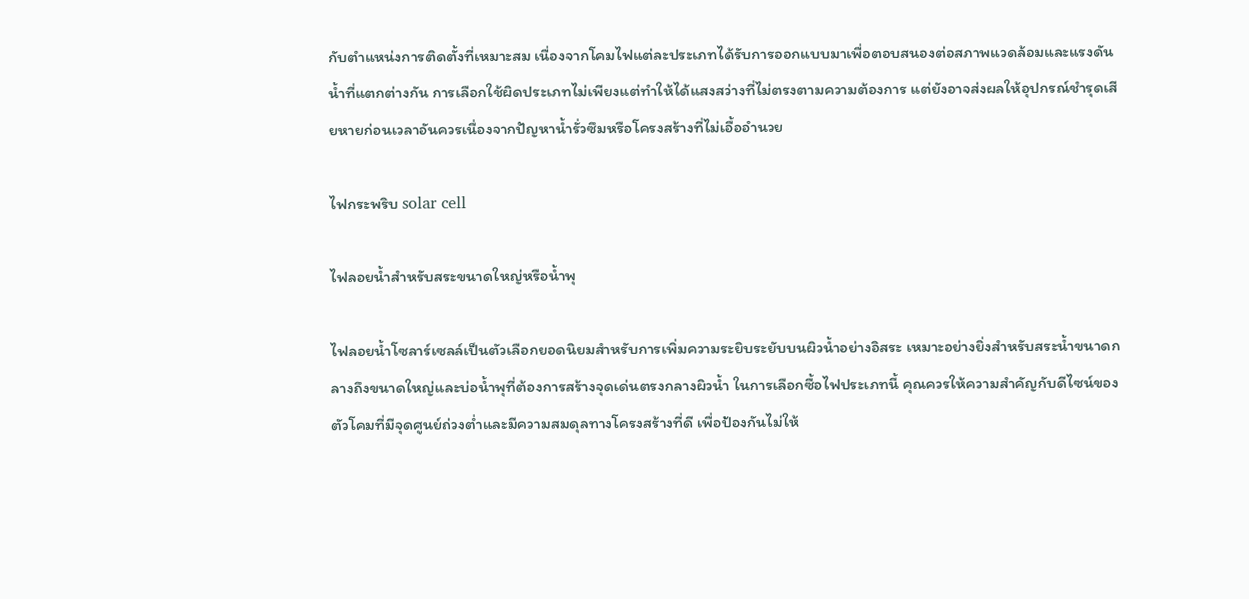กับตำแหน่งการติดตั้งที่เหมาะสม เนื่องจากโคมไฟแต่ละประเภทได้รับการออกแบบมาเพื่อตอบสนองต่อสภาพแวดล้อมและแรงดันน้ำที่แตกต่างกัน การเลือกใช้ผิดประเภทไม่เพียงแต่ทำให้ได้แสงสว่างที่ไม่ตรงตามความต้องการ แต่ยังอาจส่งผลให้อุปกรณ์ชำรุดเสียหายก่อนเวลาอันควรเนื่องจากปัญหาน้ำรั่วซึมหรือโครงสร้างที่ไม่เอื้ออำนวย

ไฟกระพริบ solar cell

ไฟลอยน้ำสำหรับสระขนาดใหญ่หรือน้ำพุ

ไฟลอยน้ำโซลาร์เซลล์เป็นตัวเลือกยอดนิยมสำหรับการเพิ่มความระยิบระยับบนผิวน้ำอย่างอิสระ เหมาะอย่างยิ่งสำหรับสระน้ำขนาดกลางถึงขนาดใหญ่และบ่อน้ำพุที่ต้องการสร้างจุดเด่นตรงกลางผิวน้ำ ในการเลือกซื้อไฟประเภทนี้ คุณควรให้ความสำคัญกับดีไซน์ของตัวโคมที่มีจุดศูนย์ถ่วงต่ำและมีความสมดุลทางโครงสร้างที่ดี เพื่อป้องกันไม่ให้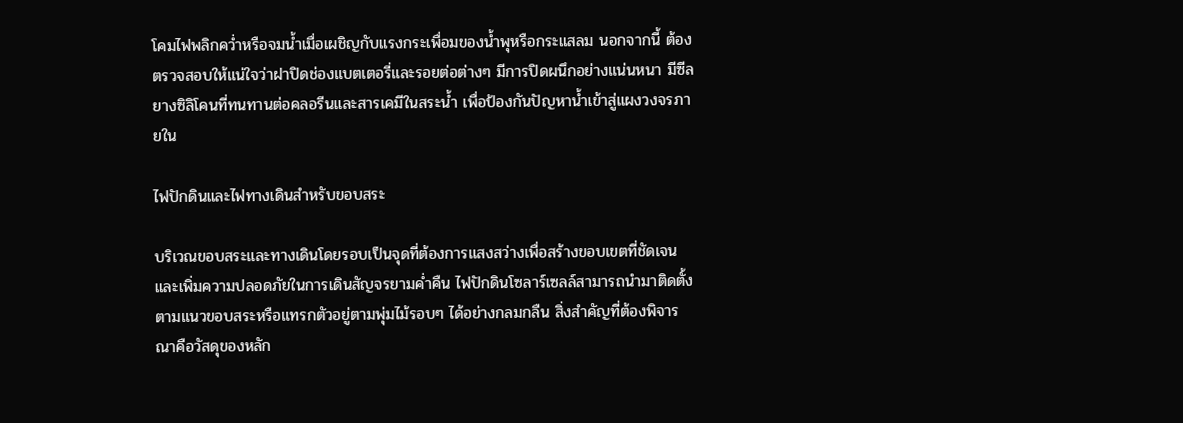โคมไฟพลิกคว่ำหรือจมน้ำเมื่อเผชิญกับแรงกระเพื่อมของน้ำพุหรือกระแสลม นอกจากนี้ ต้องตรวจสอบให้แน่ใจว่าฝาปิดช่องแบตเตอรี่และรอยต่อต่างๆ มีการปิดผนึกอย่างแน่นหนา มีซีลยางซิลิโคนที่ทนทานต่อคลอรีนและสารเคมีในสระน้ำ เพื่อป้องกันปัญหาน้ำเข้าสู่แผงวงจรภายใน

ไฟปักดินและไฟทางเดินสำหรับขอบสระ

บริเวณขอบสระและทางเดินโดยรอบเป็นจุดที่ต้องการแสงสว่างเพื่อสร้างขอบเขตที่ชัดเจนและเพิ่มความปลอดภัยในการเดินสัญจรยามค่ำคืน ไฟปักดินโซลาร์เซลล์สามารถนำมาติดตั้งตามแนวขอบสระหรือแทรกตัวอยู่ตามพุ่มไม้รอบๆ ได้อย่างกลมกลืน สิ่งสำคัญที่ต้องพิจารณาคือวัสดุของหลัก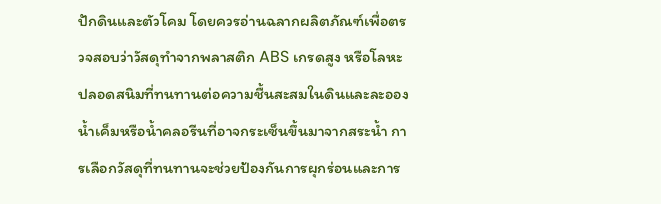ปักดินและตัวโคม โดยควรอ่านฉลากผลิตภัณฑ์เพื่อตรวจสอบว่าวัสดุทำจากพลาสติก ABS เกรดสูง หรือโลหะปลอดสนิมที่ทนทานต่อความชื้นสะสมในดินและละอองน้ำเค็มหรือน้ำคลอรีนที่อาจกระเซ็นขึ้นมาจากสระน้ำ การเลือกวัสดุที่ทนทานจะช่วยป้องกันการผุกร่อนและการ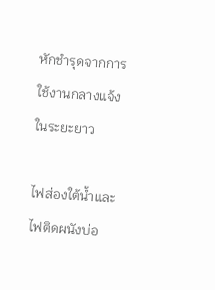หักชำรุดจากการใช้งานกลางแจ้งในระยะยาว

ไฟส่องใต้น้ำและไฟติดผนังบ่อ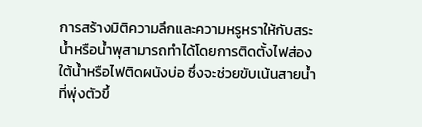การสร้างมิติความลึกและความหรูหราให้กับสระน้ำหรือน้ำพุสามารถทำได้โดยการติดตั้งไฟส่องใต้น้ำหรือไฟติดผนังบ่อ ซึ่งจะช่วยขับเน้นสายน้ำที่พุ่งตัวขึ้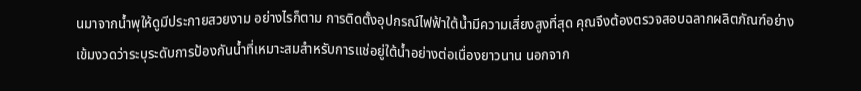นมาจากน้ำพุให้ดูมีประกายสวยงาม อย่างไรก็ตาม การติดตั้งอุปกรณ์ไฟฟ้าใต้น้ำมีความเสี่ยงสูงที่สุด คุณจึงต้องตรวจสอบฉลากผลิตภัณฑ์อย่างเข้มงวดว่าระบุระดับการป้องกันน้ำที่เหมาะสมสำหรับการแช่อยู่ใต้น้ำอย่างต่อเนื่องยาวนาน นอกจาก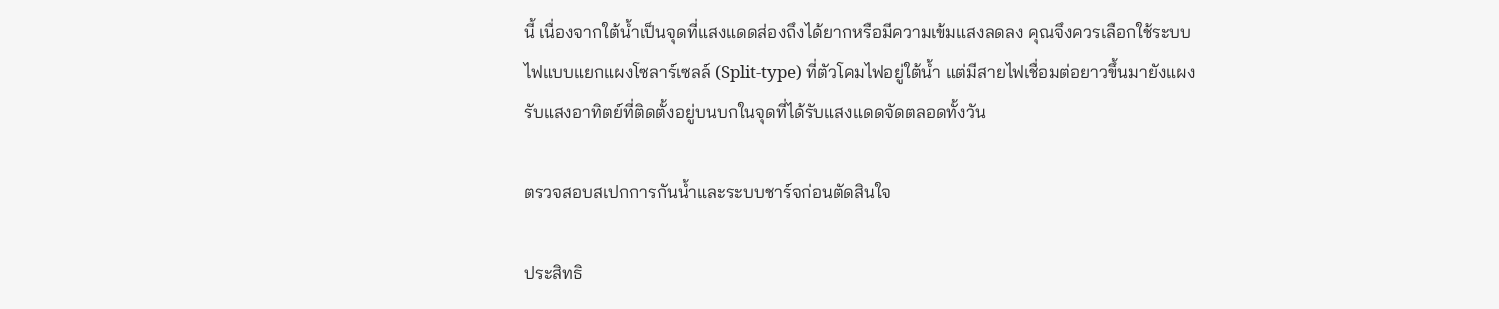นี้ เนื่องจากใต้น้ำเป็นจุดที่แสงแดดส่องถึงได้ยากหรือมีความเข้มแสงลดลง คุณจึงควรเลือกใช้ระบบไฟแบบแยกแผงโซลาร์เซลล์ (Split-type) ที่ตัวโคมไฟอยู่ใต้น้ำ แต่มีสายไฟเชื่อมต่อยาวขึ้นมายังแผงรับแสงอาทิตย์ที่ติดตั้งอยู่บนบกในจุดที่ได้รับแสงแดดจัดตลอดทั้งวัน

ตรวจสอบสเปกการกันน้ำและระบบชาร์จก่อนตัดสินใจ

ประสิทธิ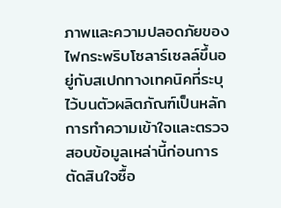ภาพและความปลอดภัยของไฟกระพริบโซลาร์เซลล์ขึ้นอยู่กับสเปกทางเทคนิคที่ระบุไว้บนตัวผลิตภัณฑ์เป็นหลัก การทำความเข้าใจและตรวจสอบข้อมูลเหล่านี้ก่อนการตัดสินใจซื้อ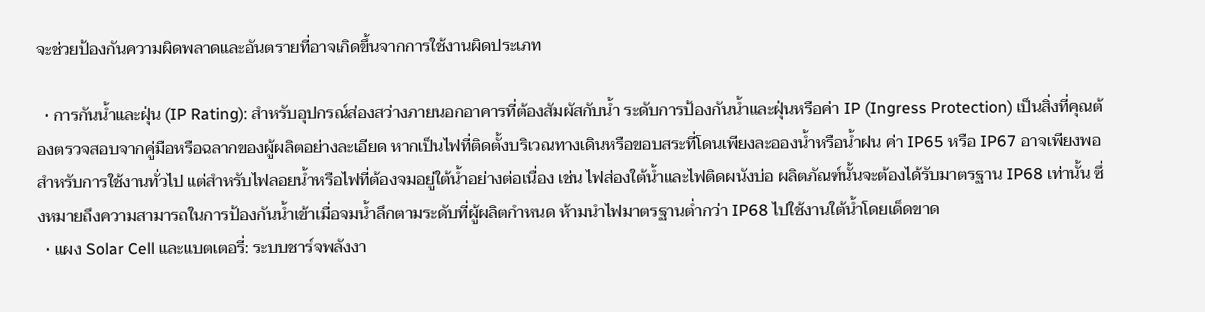จะช่วยป้องกันความผิดพลาดและอันตรายที่อาจเกิดขึ้นจากการใช้งานผิดประเภท

  • การกันน้ำและฝุ่น (IP Rating): สำหรับอุปกรณ์ส่องสว่างภายนอกอาคารที่ต้องสัมผัสกับน้ำ ระดับการป้องกันน้ำและฝุ่นหรือค่า IP (Ingress Protection) เป็นสิ่งที่คุณต้องตรวจสอบจากคู่มือหรือฉลากของผู้ผลิตอย่างละเอียด หากเป็นไฟที่ติดตั้งบริเวณทางเดินหรือขอบสระที่โดนเพียงละอองน้ำหรือน้ำฝน ค่า IP65 หรือ IP67 อาจเพียงพอสำหรับการใช้งานทั่วไป แต่สำหรับไฟลอยน้ำหรือไฟที่ต้องจมอยู่ใต้น้ำอย่างต่อเนื่อง เช่น ไฟส่องใต้น้ำและไฟติดผนังบ่อ ผลิตภัณฑ์นั้นจะต้องได้รับมาตรฐาน IP68 เท่านั้น ซึ่งหมายถึงความสามารถในการป้องกันน้ำเข้าเมื่อจมน้ำลึกตามระดับที่ผู้ผลิตกำหนด ห้ามนำไฟมาตรฐานต่ำกว่า IP68 ไปใช้งานใต้น้ำโดยเด็ดขาด
  • แผง Solar Cell และแบตเตอรี่: ระบบชาร์จพลังงา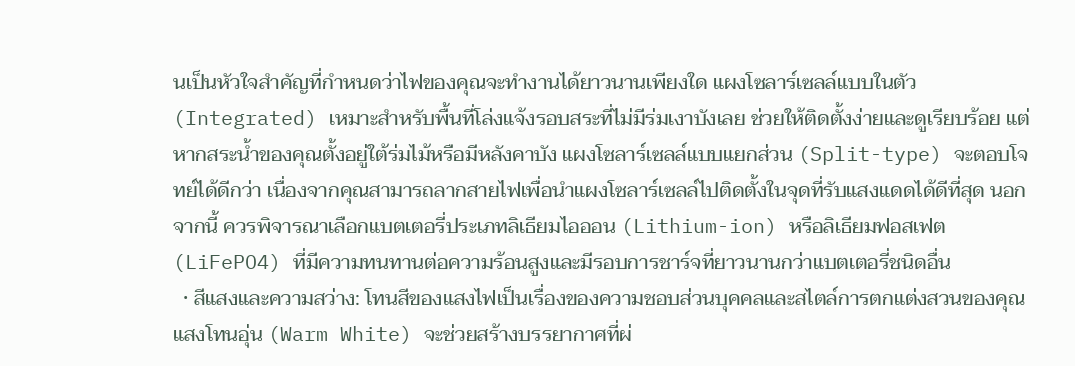นเป็นหัวใจสำคัญที่กำหนดว่าไฟของคุณจะทำงานได้ยาวนานเพียงใด แผงโซลาร์เซลล์แบบในตัว (Integrated) เหมาะสำหรับพื้นที่โล่งแจ้งรอบสระที่ไม่มีร่มเงาบังเลย ช่วยให้ติดตั้งง่ายและดูเรียบร้อย แต่หากสระน้ำของคุณตั้งอยู่ใต้ร่มไม้หรือมีหลังคาบัง แผงโซลาร์เซลล์แบบแยกส่วน (Split-type) จะตอบโจทย์ได้ดีกว่า เนื่องจากคุณสามารถลากสายไฟเพื่อนำแผงโซลาร์เซลล์ไปติดตั้งในจุดที่รับแสงแดดได้ดีที่สุด นอกจากนี้ ควรพิจารณาเลือกแบตเตอรี่ประเภทลิเธียมไอออน (Lithium-ion) หรือลิเธียมฟอสเฟต (LiFePO4) ที่มีความทนทานต่อความร้อนสูงและมีรอบการชาร์จที่ยาวนานกว่าแบตเตอรี่ชนิดอื่น
  • สีแสงและความสว่าง: โทนสีของแสงไฟเป็นเรื่องของความชอบส่วนบุคคลและสไตล์การตกแต่งสวนของคุณ แสงโทนอุ่น (Warm White) จะช่วยสร้างบรรยากาศที่ผ่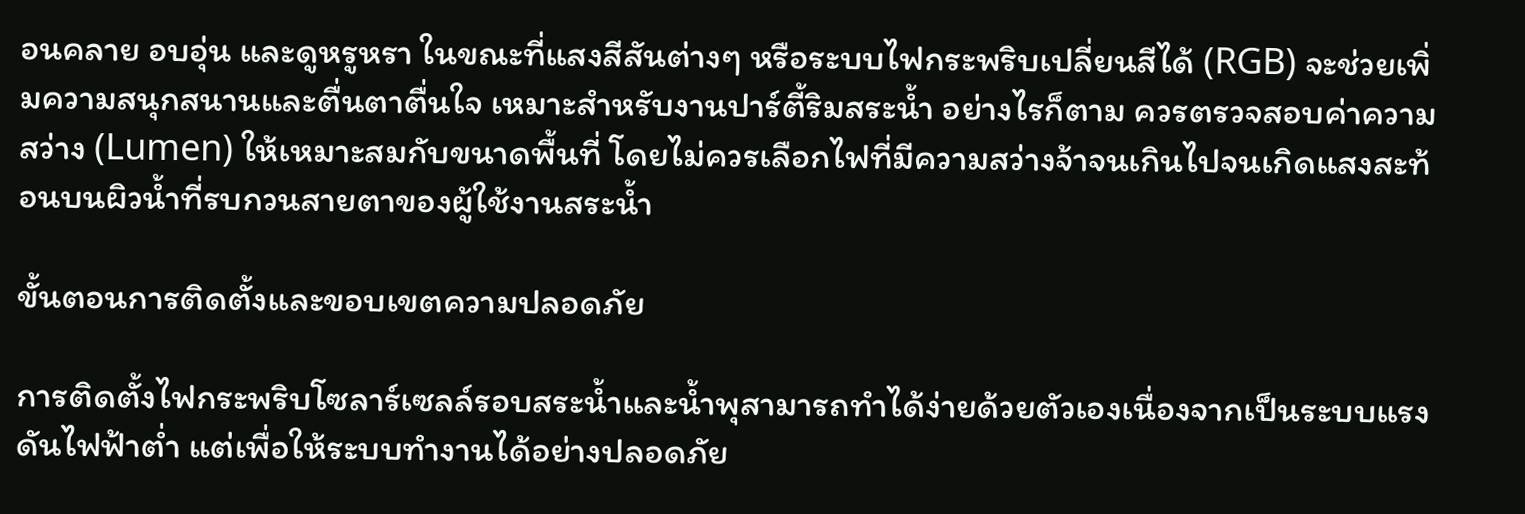อนคลาย อบอุ่น และดูหรูหรา ในขณะที่แสงสีสันต่างๆ หรือระบบไฟกระพริบเปลี่ยนสีได้ (RGB) จะช่วยเพิ่มความสนุกสนานและตื่นตาตื่นใจ เหมาะสำหรับงานปาร์ตี้ริมสระน้ำ อย่างไรก็ตาม ควรตรวจสอบค่าความสว่าง (Lumen) ให้เหมาะสมกับขนาดพื้นที่ โดยไม่ควรเลือกไฟที่มีความสว่างจ้าจนเกินไปจนเกิดแสงสะท้อนบนผิวน้ำที่รบกวนสายตาของผู้ใช้งานสระน้ำ

ขั้นตอนการติดตั้งและขอบเขตความปลอดภัย

การติดตั้งไฟกระพริบโซลาร์เซลล์รอบสระน้ำและน้ำพุสามารถทำได้ง่ายด้วยตัวเองเนื่องจากเป็นระบบแรงดันไฟฟ้าต่ำ แต่เพื่อให้ระบบทำงานได้อย่างปลอดภัย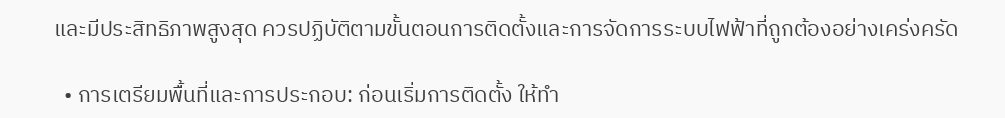และมีประสิทธิภาพสูงสุด ควรปฏิบัติตามขั้นตอนการติดตั้งและการจัดการระบบไฟฟ้าที่ถูกต้องอย่างเคร่งครัด

  • การเตรียมพื้นที่และการประกอบ: ก่อนเริ่มการติดตั้ง ให้ทำ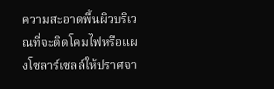ความสะอาดพื้นผิวบริเวณที่จะติดโคมไฟหรือแผงโซลาร์เซลล์ให้ปราศจา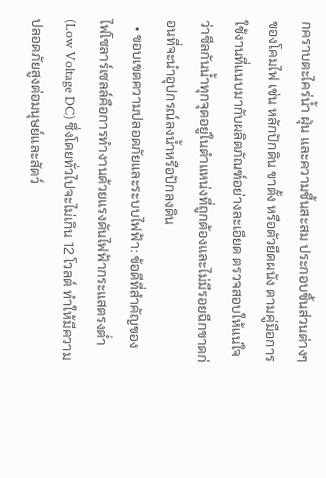กคราบตะไคร่น้ำ ฝุ่น และความชื้นสะสม ประกอบชิ้นส่วนต่างๆ ของโคมไฟ เช่น หลักปักดิน ขาตั้ง หรือตัวยึดผนัง ตามคู่มือการใช้งานที่แนบมากับผลิตภัณฑ์อย่างละเอียด ตรวจสอบให้แน่ใจว่าซีลกันน้ำทุกจุดอยู่ในตำแหน่งที่ถูกต้องและไม่มีรอยฉีกขาดก่อนที่จะนำอุปกรณ์ลงน้ำหรือปักลงดิน
  • ขอบเขตความปลอดภัยและระบบไฟฟ้า: ข้อดีที่สำคัญของไฟโซลาร์เซลล์คือการทำงานด้วยแรงดันไฟฟ้ากระแสตรงต่ำ (Low Voltage DC) ซึ่งโดยทั่วไปจะไม่เกิน 12 โวลต์ ทำให้มีความปลอดภัยสูงต่อมนุษย์และสัตว์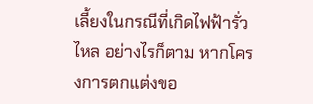เลี้ยงในกรณีที่เกิดไฟฟ้ารั่วไหล อย่างไรก็ตาม หากโครงการตกแต่งขอ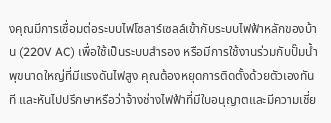งคุณมีการเชื่อมต่อระบบไฟโซลาร์เซลล์เข้ากับระบบไฟฟ้าหลักของบ้าน (220V AC) เพื่อใช้เป็นระบบสำรอง หรือมีการใช้งานร่วมกับปั๊มน้ำพุขนาดใหญ่ที่มีแรงดันไฟสูง คุณต้องหยุดการติดตั้งด้วยตัวเองทันที และหันไปปรึกษาหรือว่าจ้างช่างไฟฟ้าที่มีใบอนุญาตและมีความเชี่ย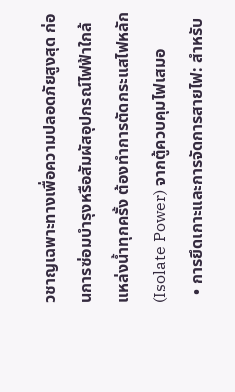วชาญเฉพาะทางเพื่อความปลอดภัยสูงสุด ก่อนการซ่อมบำรุงหรือสัมผัสอุปกรณ์ไฟฟ้าใกล้แหล่งน้ำทุกครั้ง ต้องทำการตัดกระแสไฟหลัก (Isolate Power) จากตู้ควบคุมไฟเสมอ
  • การยึดเกาะและการจัดการสายไฟ: สำหรับ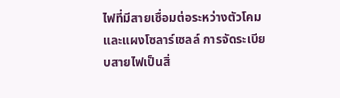ไฟที่มีสายเชื่อมต่อระหว่างตัวโคมและแผงโซลาร์เซลล์ การจัดระเบียบสายไฟเป็นสิ่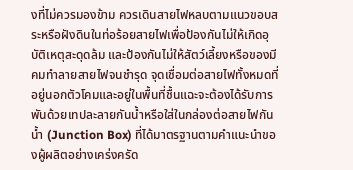งที่ไม่ควรมองข้าม ควรเดินสายไฟหลบตามแนวขอบสระหรือฝังดินในท่อร้อยสายไฟเพื่อป้องกันไม่ให้เกิดอุบัติเหตุสะดุดล้ม และป้องกันไม่ให้สัตว์เลี้ยงหรือของมีคมทำลายสายไฟจนชำรุด จุดเชื่อมต่อสายไฟทั้งหมดที่อยู่นอกตัวโคมและอยู่ในพื้นที่ชื้นแฉะจะต้องได้รับการพันด้วยเทปละลายกันน้ำหรือใส่ในกล่องต่อสายไฟกันน้ำ (Junction Box) ที่ได้มาตรฐานตามคำแนะนำของผู้ผลิตอย่างเคร่งครัด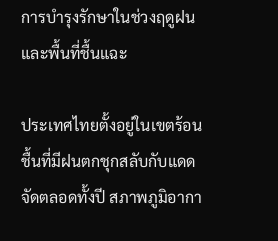การบำรุงรักษาในช่วงฤดูฝนและพื้นที่ชื้นแฉะ

ประเทศไทยตั้งอยู่ในเขตร้อนชื้นที่มีฝนตกชุกสลับกับแดดจัดตลอดทั้งปี สภาพภูมิอากา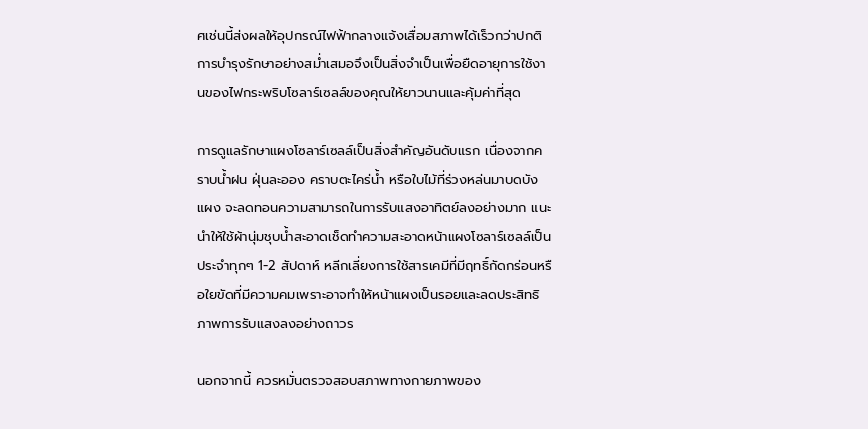ศเช่นนี้ส่งผลให้อุปกรณ์ไฟฟ้ากลางแจ้งเสื่อมสภาพได้เร็วกว่าปกติ การบำรุงรักษาอย่างสม่ำเสมอจึงเป็นสิ่งจำเป็นเพื่อยืดอายุการใช้งานของไฟกระพริบโซลาร์เซลล์ของคุณให้ยาวนานและคุ้มค่าที่สุด

การดูแลรักษาแผงโซลาร์เซลล์เป็นสิ่งสำคัญอันดับแรก เนื่องจากคราบน้ำฝน ฝุ่นละออง คราบตะไคร่น้ำ หรือใบไม้ที่ร่วงหล่นมาบดบังแผง จะลดทอนความสามารถในการรับแสงอาทิตย์ลงอย่างมาก แนะนำให้ใช้ผ้านุ่มชุบน้ำสะอาดเช็ดทำความสะอาดหน้าแผงโซลาร์เซลล์เป็นประจำทุกๆ 1-2 สัปดาห์ หลีกเลี่ยงการใช้สารเคมีที่มีฤทธิ์กัดกร่อนหรือใยขัดที่มีความคมเพราะอาจทำให้หน้าแผงเป็นรอยและลดประสิทธิภาพการรับแสงลงอย่างถาวร

นอกจากนี้ ควรหมั่นตรวจสอบสภาพทางกายภาพของ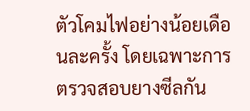ตัวโคมไฟอย่างน้อยเดือนละครั้ง โดยเฉพาะการตรวจสอบยางซีลกัน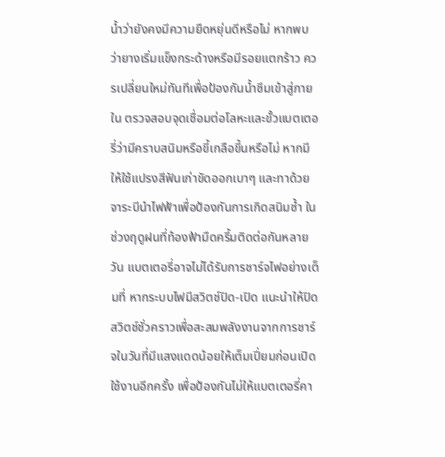น้ำว่ายังคงมีความยืดหยุ่นดีหรือไม่ หากพบว่ายางเริ่มแข็งกระด้างหรือมีรอยแตกร้าว ควรเปลี่ยนใหม่ทันทีเพื่อป้องกันน้ำซึมเข้าสู่ภายใน ตรวจสอบจุดเชื่อมต่อโลหะและขั้วแบตเตอรี่ว่ามีคราบสนิมหรือขี้เกลือขึ้นหรือไม่ หากมีให้ใช้แปรงสีฟันเก่าขัดออกเบาๆ และทาด้วยจาระบีนำไฟฟ้าเพื่อป้องกันการเกิดสนิมซ้ำ ในช่วงฤดูฝนที่ท้องฟ้ามืดครึ้มติดต่อกันหลายวัน แบตเตอรี่อาจไม่ได้รับการชาร์จไฟอย่างเต็มที่ หากระบบไฟมีสวิตช์ปิด-เปิด แนะนำให้ปิดสวิตช์ชั่วคราวเพื่อสะสมพลังงานจากการชาร์จในวันที่มีแสงแดดน้อยให้เต็มเปี่ยมก่อนเปิดใช้งานอีกครั้ง เพื่อป้องกันไม่ให้แบตเตอรี่คา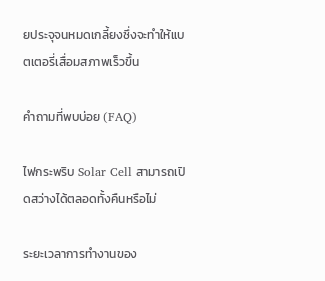ยประจุจนหมดเกลี้ยงซึ่งจะทำให้แบตเตอรี่เสื่อมสภาพเร็วขึ้น

คำถามที่พบบ่อย (FAQ)

ไฟกระพริบ Solar Cell สามารถเปิดสว่างได้ตลอดทั้งคืนหรือไม่

ระยะเวลาการทำงานของ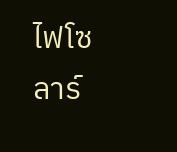ไฟโซลาร์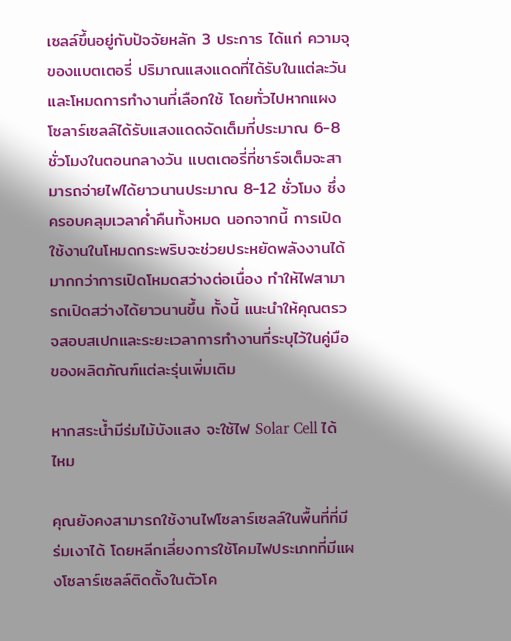เซลล์ขึ้นอยู่กับปัจจัยหลัก 3 ประการ ได้แก่ ความจุของแบตเตอรี่ ปริมาณแสงแดดที่ได้รับในแต่ละวัน และโหมดการทำงานที่เลือกใช้ โดยทั่วไปหากแผงโซลาร์เซลล์ได้รับแสงแดดจัดเต็มที่ประมาณ 6-8 ชั่วโมงในตอนกลางวัน แบตเตอรี่ที่ชาร์จเต็มจะสามารถจ่ายไฟได้ยาวนานประมาณ 8-12 ชั่วโมง ซึ่งครอบคลุมเวลาค่ำคืนทั้งหมด นอกจากนี้ การเปิดใช้งานในโหมดกระพริบจะช่วยประหยัดพลังงานได้มากกว่าการเปิดโหมดสว่างต่อเนื่อง ทำให้ไฟสามารถเปิดสว่างได้ยาวนานขึ้น ทั้งนี้ แนะนำให้คุณตรวจสอบสเปกและระยะเวลาการทำงานที่ระบุไว้ในคู่มือของผลิตภัณฑ์แต่ละรุ่นเพิ่มเติม

หากสระน้ำมีร่มไม้บังแสง จะใช้ไฟ Solar Cell ได้ไหม

คุณยังคงสามารถใช้งานไฟโซลาร์เซลล์ในพื้นที่ที่มีร่มเงาได้ โดยหลีกเลี่ยงการใช้โคมไฟประเภทที่มีแผงโซลาร์เซลล์ติดตั้งในตัวโค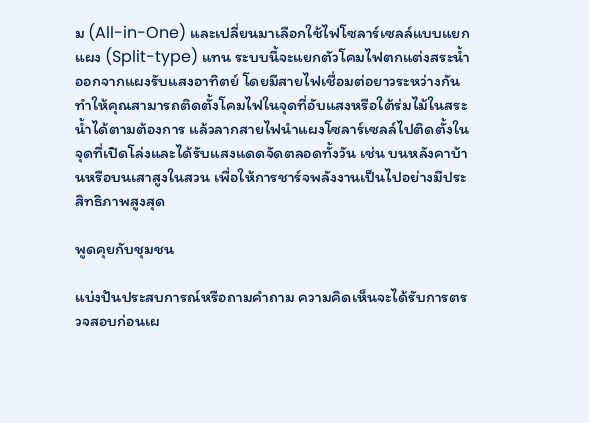ม (All-in-One) และเปลี่ยนมาเลือกใช้ไฟโซลาร์เซลล์แบบแยกแผง (Split-type) แทน ระบบนี้จะแยกตัวโคมไฟตกแต่งสระน้ำออกจากแผงรับแสงอาทิตย์ โดยมีสายไฟเชื่อมต่อยาวระหว่างกัน ทำให้คุณสามารถติดตั้งโคมไฟในจุดที่อับแสงหรือใต้ร่มไม้ในสระน้ำได้ตามต้องการ แล้วลากสายไฟนำแผงโซลาร์เซลล์ไปติดตั้งในจุดที่เปิดโล่งและได้รับแสงแดดจัดตลอดทั้งวัน เช่น บนหลังคาบ้านหรือบนเสาสูงในสวน เพื่อให้การชาร์จพลังงานเป็นไปอย่างมีประสิทธิภาพสูงสุด

พูดคุยกับชุมชน

แบ่งปันประสบการณ์หรือถามคำถาม ความคิดเห็นจะได้รับการตรวจสอบก่อนเผ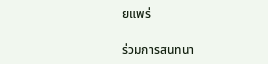ยแพร่

ร่วมการสนทนา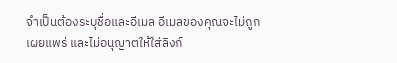จำเป็นต้องระบุชื่อและอีเมล อีเมลของคุณจะไม่ถูกเผยแพร่ และไม่อนุญาตให้ใส่ลิงก์